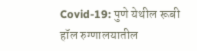Covid-19: पुणे येथील रूबी हॉल रुग्णालयातील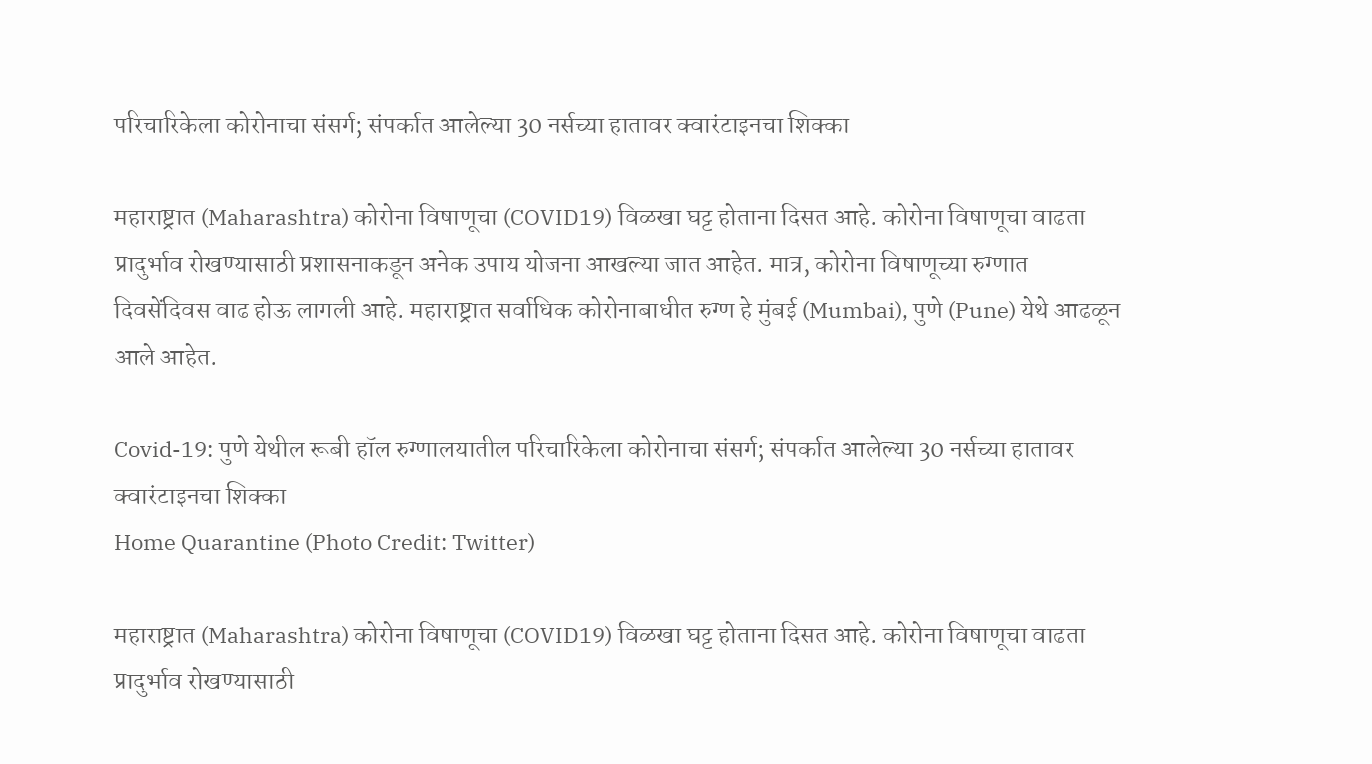परिचारिकेला कोरोनाचा संसर्ग; संपर्कात आलेल्या 30 नर्सच्या हातावर क्वारंटाइनचा शिक्का

महाराष्ट्रात (Maharashtra) कोरोना विषाणूचा (COVID19) विळखा घट्ट होताना दिसत आहे. कोरोना विषाणूचा वाढता प्रादुर्भाव रोखण्यासाठी प्रशासनाकडून अनेक उपाय योजना आखल्या जात आहेत. मात्र, कोरोना विषाणूच्या रुग्णात दिवसेंदिवस वाढ होऊ लागली आहे. महाराष्ट्रात सर्वाधिक कोरोनाबाधीत रुग्ण हे मुंबई (Mumbai), पुणे (Pune) येथे आढळून आले आहेत.

Covid-19: पुणे येथील रूबी हॉल रुग्णालयातील परिचारिकेला कोरोनाचा संसर्ग; संपर्कात आलेल्या 30 नर्सच्या हातावर क्वारंटाइनचा शिक्का
Home Quarantine (Photo Credit: Twitter)

महाराष्ट्रात (Maharashtra) कोरोना विषाणूचा (COVID19) विळखा घट्ट होताना दिसत आहे. कोरोना विषाणूचा वाढता प्रादुर्भाव रोखण्यासाठी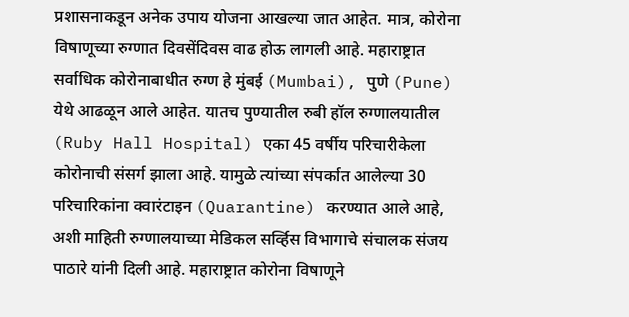प्रशासनाकडून अनेक उपाय योजना आखल्या जात आहेत. मात्र, कोरोना विषाणूच्या रुग्णात दिवसेंदिवस वाढ होऊ लागली आहे. महाराष्ट्रात सर्वाधिक कोरोनाबाधीत रुग्ण हे मुंबई (Mumbai), पुणे (Pune) येथे आढळून आले आहेत. यातच पुण्यातील रुबी हॉल रुग्णालयातील (Ruby Hall Hospital) एका 45 वर्षीय परिचारीकेला कोरोनाची संसर्ग झाला आहे. यामुळे त्यांच्या संपर्कात आलेल्या 30 परिचारिकांना क्वारंटाइन (Quarantine) करण्यात आले आहे, अशी माहिती रुग्णालयाच्या मेडिकल सर्व्हिस विभागाचे संचालक संजय पाठारे यांनी दिली आहे. महाराष्ट्रात कोरोना विषाणूने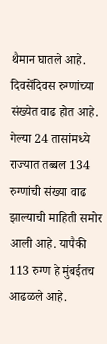थैमान घातले आहे. दिवसेंदिवस रुग्णांच्या संख्येत वाढ होत आहे. गेल्या 24 तासांमध्ये राज्यात तब्बल 134 रुग्णांची संख्या वाढ झाल्याची माहिती समोर आली आहे. यापैकी 113 रुग्ण हे मुंबईतच आढळले आहे.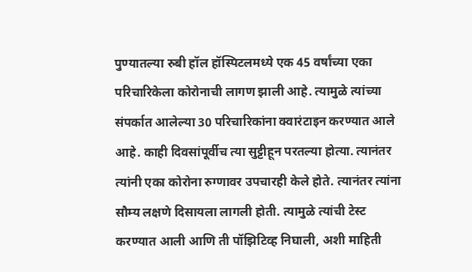पुण्यातल्या रुबी हॉल हॉस्पिटलमध्ये एक 45 वर्षांच्या एका परिचारिकेला कोरोनाची लागण झाली आहे. त्यामुळे त्यांच्या संपर्कात आलेल्या 30 परिचारिकांना क्वारंटाइन करण्यात आले आहे. काही दिवसांपूर्वीच त्या सुट्टीहून परतल्या होत्या. त्यानंतर त्यांनी एका कोरोना रुग्णावर उपचारही केले होते. त्यानंतर त्यांना सौम्य लक्षणे दिसायला लागली होती. त्यामुळे त्यांची टेस्ट करण्यात आली आणि ती पॉझिटिव्ह निघाली, अशी माहिती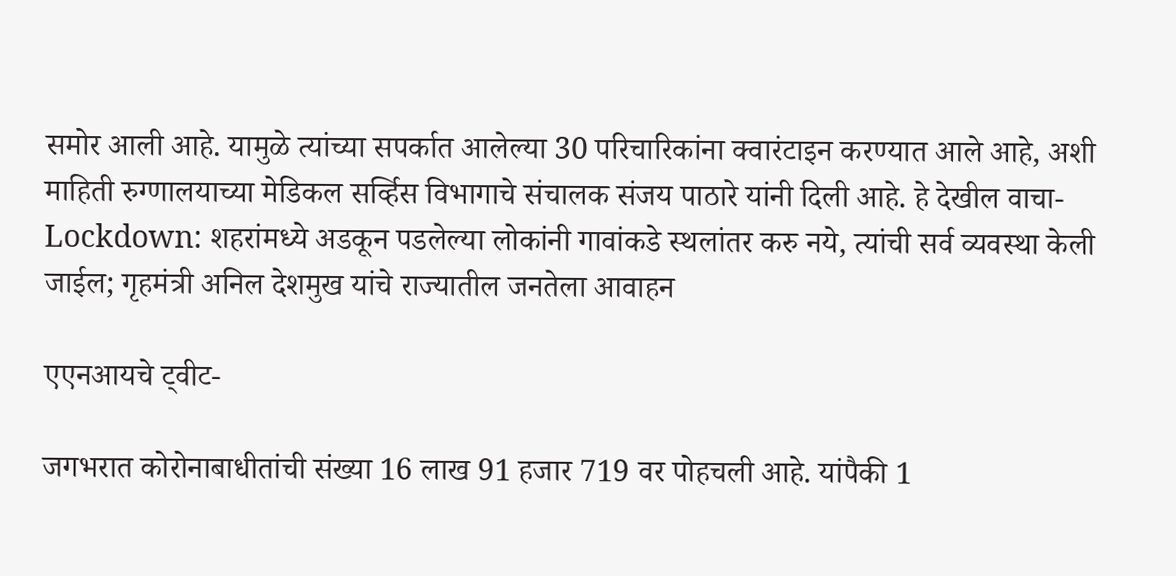समोर आली आहे. यामुळे त्यांच्या सपर्कात आलेल्या 30 परिचारिकांना क्वारंटाइन करण्यात आले आहे, अशी माहिती रुग्णालयाच्या मेडिकल सर्व्हिस विभागाचे संचालक संजय पाठारे यांनी दिली आहे. हे देखील वाचा- Lockdown: शहरांमध्ये अडकून पडलेल्या लोकांनी गावांकडे स्थलांतर करु नये, त्यांची सर्व व्यवस्था केली जाईल; गृहमंत्री अनिल देशमुख यांचे राज्यातील जनतेला आवाहन

एएनआयचे ट्वीट-

जगभरात कोरोनाबाधीतांची संख्या 16 लाख 91 हजार 719 वर पोहचली आहे. यांपैकी 1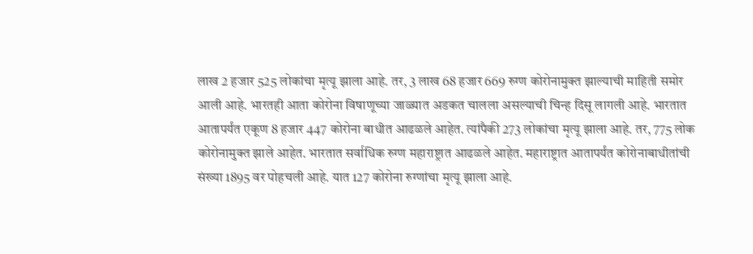लाख 2 हजार 525 लोकांचा मृत्यू झाला आहे. तर, 3 लाख 68 हजार 669 रुग्ण कोरोनामुक्त झाल्याची माहिती समोर आली आहे. भारतही आता कोरोना विषाणूच्या जाळ्यात अडकत चालला असल्याची चिन्ह दिसू लागली आहे. भारतात आतापर्यंत एकूण 8 हजार 447 कोरोना बाधीत आढळले आहेत. त्यांपैकी 273 लोकांचा मृत्यू झाला आहे. तर, 775 लोक कोरोनामुक्त झाले आहेत. भारतात सर्वाधिक रुग्ण महाराष्ट्रात आढळले आहेत. महाराष्ट्रात आतापर्यंत कोरोनाबाधीतांची संख्या 1895 वर पोहचली आहे. यात 127 कोरोना रुग्णांचा मृत्यू झाला आहे.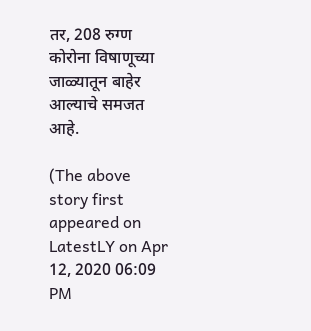तर, 208 रुग्ण कोरोना विषाणूच्या जाळ्यातून बाहेर आल्याचे समजत आहे.

(The above story first appeared on LatestLY on Apr 12, 2020 06:09 PM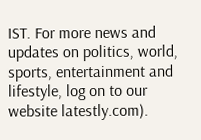IST. For more news and updates on politics, world, sports, entertainment and lifestyle, log on to our website latestly.com).